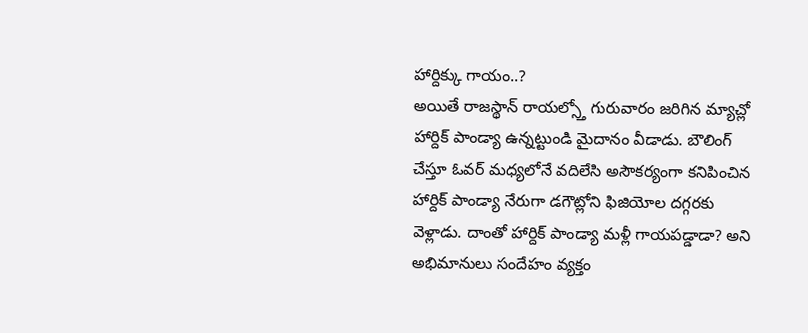హార్దిక్కు గాయం..?
అయితే రాజస్థాన్ రాయల్స్తో గురువారం జరిగిన మ్యాచ్లో హార్దిక్ పాండ్యా ఉన్నట్టుండి మైదానం వీడాడు. బౌలింగ్ చేస్తూ ఓవర్ మధ్యలోనే వదిలేసి అసౌకర్యంగా కనిపించిన హార్దిక్ పాండ్యా నేరుగా డగౌట్లోని ఫిజియోల దగ్గరకు వెళ్లాడు. దాంతో హార్దిక్ పాండ్యా మళ్లీ గాయపడ్డాడా? అని అభిమానులు సందేహం వ్యక్తం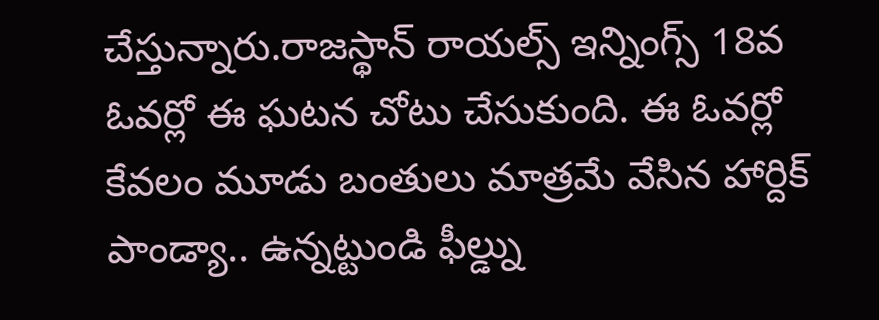చేస్తున్నారు.రాజస్థాన్ రాయల్స్ ఇన్నింగ్స్ 18వ ఓవర్లో ఈ ఘటన చోటు చేసుకుంది. ఈ ఓవర్లో కేవలం మూడు బంతులు మాత్రమే వేసిన హార్దిక్ పాండ్యా.. ఉన్నట్టుండి ఫీల్డ్ను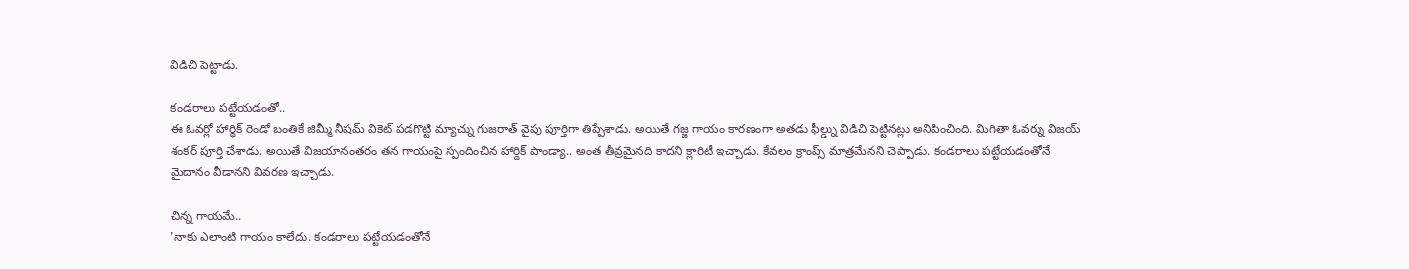విడిచి పెట్టాడు.

కండరాలు పట్టేయడంతో..
ఈ ఓవర్లో హార్ధిక్ రెండో బంతికే జిమ్మీ నీషమ్ వికెట్ పడగొట్టి మ్యాచ్ను గుజరాత్ వైపు పూర్తిగా తిప్పేశాడు. అయితే గజ్జ గాయం కారణంగా అతడు ఫీల్డ్ను విడిచి పెట్టినట్లు అనిపించింది. మిగితా ఓవర్ను విజయ్ శంకర్ పూర్తి చేశాడు. అయితే విజయానంతరం తన గాయంపై స్పందించిన హార్దిక్ పాండ్యా.. అంత తీవ్రమైనది కాదని క్లారిటీ ఇచ్చాడు. కేవలం క్రాంప్స్ మాత్రమేనని చెప్పాడు. కండరాలు పట్టేయడంతోనే మైదానం వీడానని వివరణ ఇచ్చాడు.

చిన్న గాయమే..
'నాకు ఎలాంటి గాయం కాలేదు. కండరాలు పట్టేయడంతోనే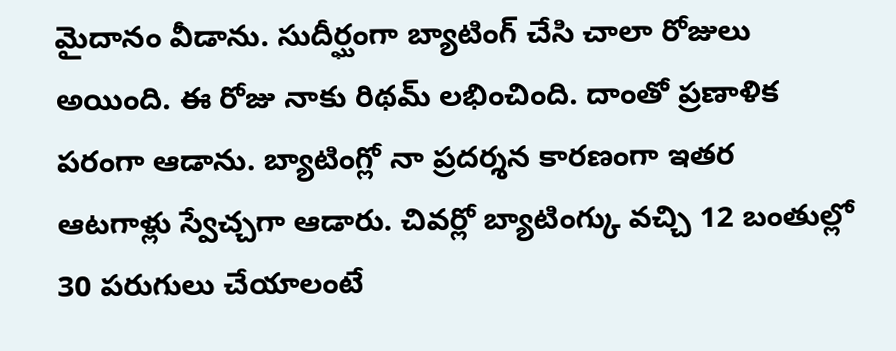మైదానం వీడాను. సుదీర్ఘంగా బ్యాటింగ్ చేసి చాలా రోజులు అయింది. ఈ రోజు నాకు రిథమ్ లభించింది. దాంతో ప్రణాళిక పరంగా ఆడాను. బ్యాటింగ్లో నా ప్రదర్శన కారణంగా ఇతర ఆటగాళ్లు స్వేచ్చగా ఆడారు. చివర్లో బ్యాటింగ్కు వచ్చి 12 బంతుల్లో 30 పరుగులు చేయాలంటే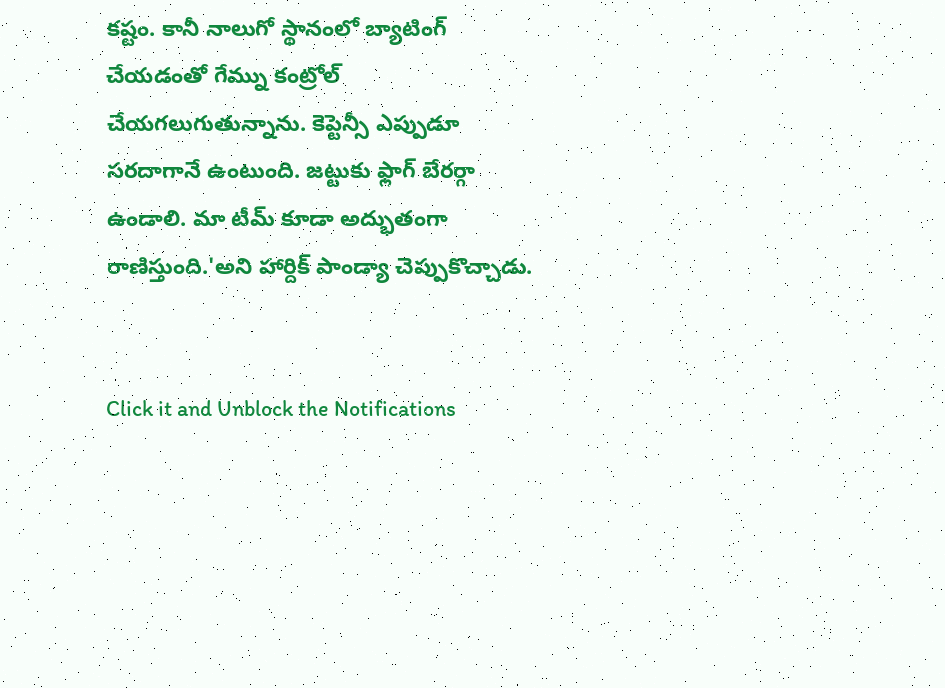కష్టం. కానీ నాలుగో స్థానంలో బ్యాటింగ్ చేయడంతో గేమ్ను కంట్రోల్ చేయగలుగుతున్నాను. కెప్టెన్సీ ఎప్పుడూ సరదాగానే ఉంటుంది. జట్టుకు ఫ్లాగ్ బేరర్గా ఉండాలి. మా టీమ్ కూడా అద్భుతంగా రాణిస్తుంది.'అని హార్దిక్ పాండ్యా చెప్పుకొచ్చాడు.


Click it and Unblock the Notifications